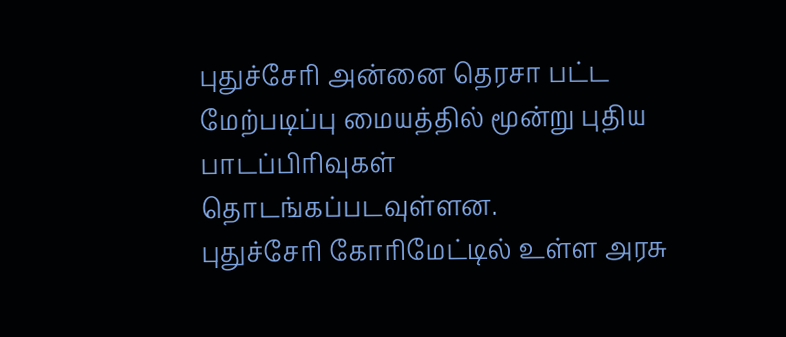புதுச்சேரி அன்னை தெரசா பட்ட மேற்படிப்பு மையத்தில் மூன்று புதிய பாடப்பிரிவுகள் தொடங்கப்படவுள்ளன.
புதுச்சேரி கோரிமேட்டில் உள்ள அரசு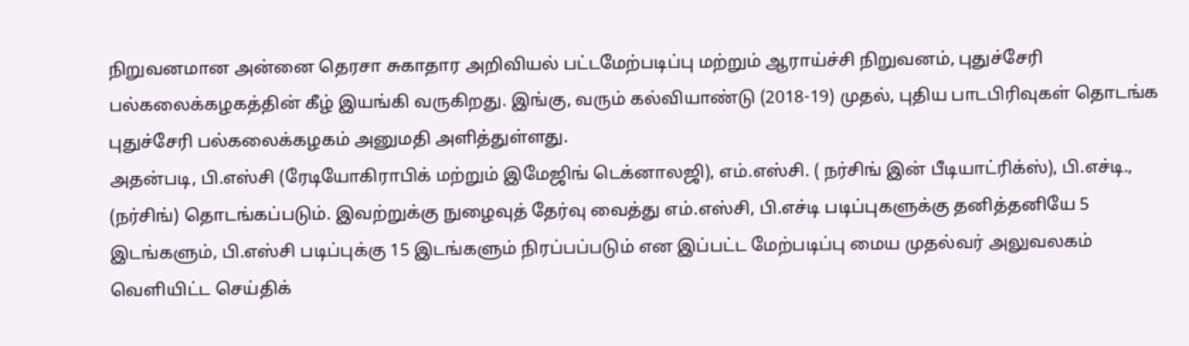நிறுவனமான அன்னை தெரசா சுகாதார அறிவியல் பட்டமேற்படிப்பு மற்றும் ஆராய்ச்சி நிறுவனம், புதுச்சேரி பல்கலைக்கழகத்தின் கீழ் இயங்கி வருகிறது. இங்கு, வரும் கல்வியாண்டு (2018-19) முதல், புதிய பாடபிரிவுகள் தொடங்க புதுச்சேரி பல்கலைக்கழகம் அனுமதி அளித்துள்ளது.
அதன்படி, பி.எஸ்சி (ரேடியோகிராபிக் மற்றும் இமேஜிங் டெக்னாலஜி), எம்.எஸ்சி. ( நர்சிங் இன் பீடியாட்ரிக்ஸ்), பி.எச்டி., (நர்சிங்) தொடங்கப்படும். இவற்றுக்கு நுழைவுத் தேர்வு வைத்து எம்.எஸ்சி, பி.எச்டி படிப்புகளுக்கு தனித்தனியே 5 இடங்களும், பி.எஸ்சி படிப்புக்கு 15 இடங்களும் நிரப்பப்படும் என இப்பட்ட மேற்படிப்பு மைய முதல்வர் அலுவலகம் வெளியிட்ட செய்திக்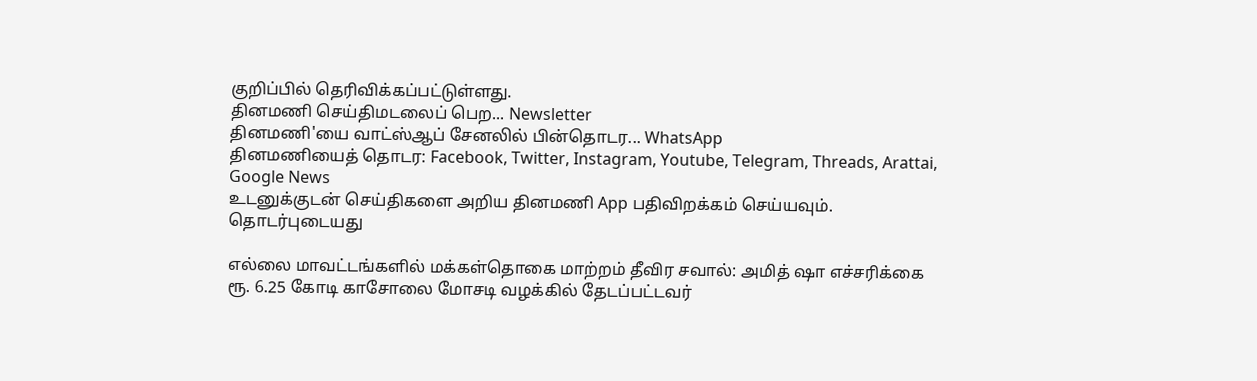குறிப்பில் தெரிவிக்கப்பட்டுள்ளது.
தினமணி செய்திமடலைப் பெற... Newsletter
தினமணி'யை வாட்ஸ்ஆப் சேனலில் பின்தொடர... WhatsApp
தினமணியைத் தொடர: Facebook, Twitter, Instagram, Youtube, Telegram, Threads, Arattai, Google News
உடனுக்குடன் செய்திகளை அறிய தினமணி App பதிவிறக்கம் செய்யவும்.
தொடர்புடையது

எல்லை மாவட்டங்களில் மக்கள்தொகை மாற்றம் தீவிர சவால்: அமித் ஷா எச்சரிக்கை
ரூ. 6.25 கோடி காசோலை மோசடி வழக்கில் தேடப்பட்டவர்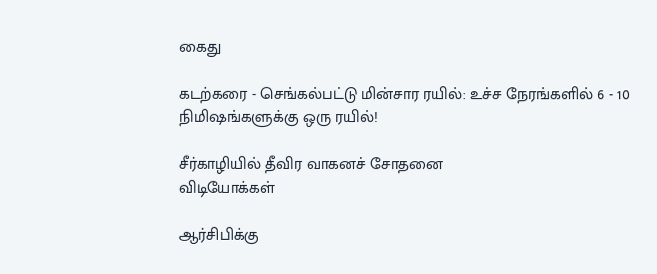கைது

கடற்கரை - செங்கல்பட்டு மின்சார ரயில்: உச்ச நேரங்களில் 6 - 10 நிமிஷங்களுக்கு ஒரு ரயில்!

சீர்காழியில் தீவிர வாகனச் சோதனை
விடியோக்கள்

ஆர்சிபிக்கு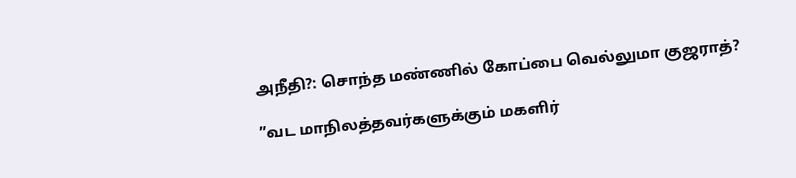அநீதி?: சொந்த மண்ணில் கோப்பை வெல்லுமா குஜராத்?

”வட மாநிலத்தவர்களுக்கும் மகளிர்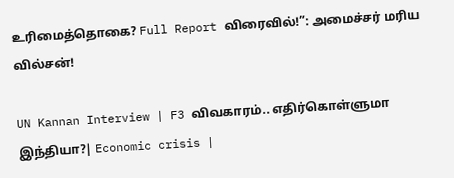உரிமைத்தொகை? Full Report விரைவில்!”: அமைச்சர் மரிய வில்சன்!

UN Kannan Interview | F3 விவகாரம்.. எதிர்கொள்ளுமா இந்தியா?| Economic crisis |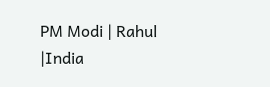PM Modi | Rahul |India